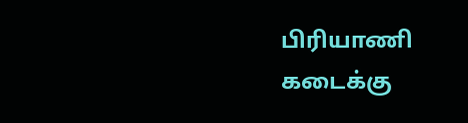பிரியாணி கடைக்கு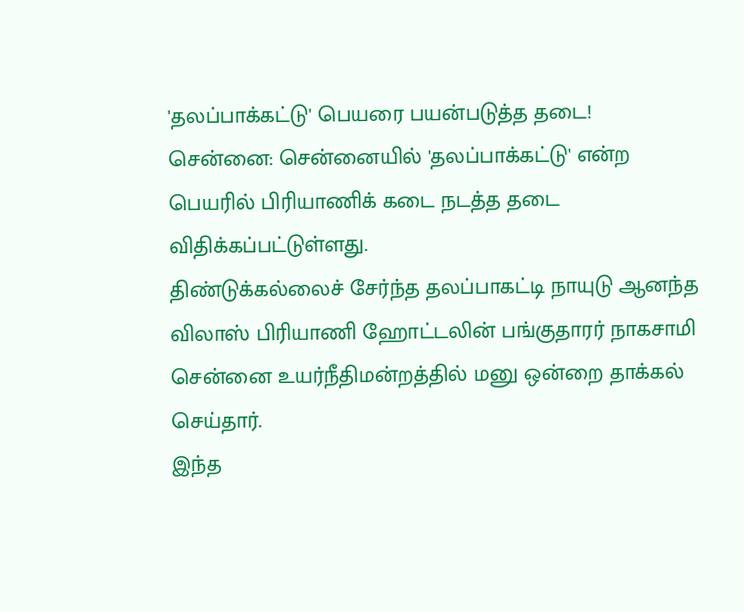'தலப்பாக்கட்டு' பெயரை பயன்படுத்த தடை!
சென்னை: சென்னையில் 'தலப்பாக்கட்டு' என்ற பெயரில் பிரியாணிக் கடை நடத்த தடை விதிக்கப்பட்டுள்ளது.
திண்டுக்கல்லைச் சேர்ந்த தலப்பாகட்டி நாயுடு ஆனந்த விலாஸ் பிரியாணி ஹோட்டலின் பங்குதாரர் நாகசாமி சென்னை உயர்நீதிமன்றத்தில் மனு ஒன்றை தாக்கல் செய்தார்.
இந்த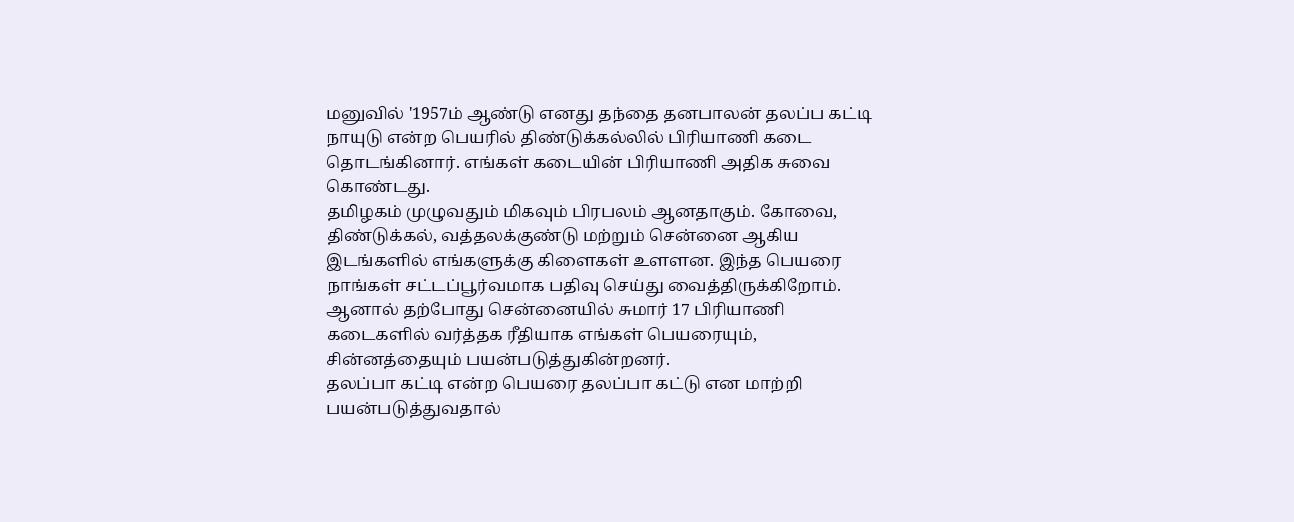மனுவில் '1957ம் ஆண்டு எனது தந்தை தனபாலன் தலப்ப கட்டி நாயுடு என்ற பெயரில் திண்டுக்கல்லில் பிரியாணி கடை தொடங்கினார். எங்கள் கடையின் பிரியாணி அதிக சுவை கொண்டது.
தமிழகம் முழுவதும் மிகவும் பிரபலம் ஆனதாகும். கோவை, திண்டுக்கல், வத்தலக்குண்டு மற்றும் சென்னை ஆகிய இடங்களில் எங்களுக்கு கிளைகள் உளளன. இந்த பெயரை நாங்கள் சட்டப்பூர்வமாக பதிவு செய்து வைத்திருக்கிறோம்.
ஆனால் தற்போது சென்னையில் சுமார் 17 பிரியாணி கடைகளில் வர்த்தக ரீதியாக எங்கள் பெயரையும், சின்னத்தையும் பயன்படுத்துகின்றனர்.
தலப்பா கட்டி என்ற பெயரை தலப்பா கட்டு என மாற்றி பயன்படுத்துவதால்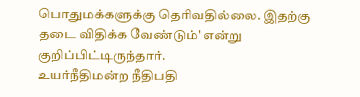பொதுமக்களுக்கு தெரிவதில்லை. இதற்கு தடை விதிக்க வேண்டும்' என்று குறிப்பிட்டிருந்தார்.
உயர்நீதிமன்ற நீதிபதி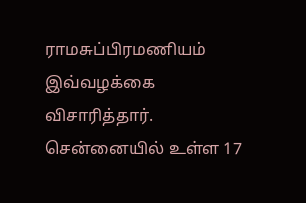ராமசுப்பிரமணியம் இவ்வழக்கை விசாரித்தார்.
சென்னையில் உள்ள 17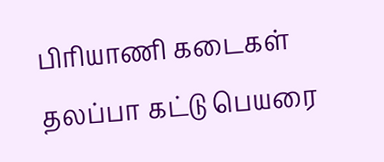பிரியாணி கடைகள் தலப்பா கட்டு பெயரை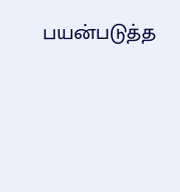பயன்படுத்த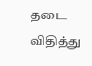தடை விதித்து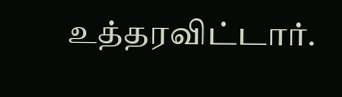உத்தரவிட்டார்.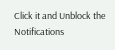Click it and Unblock the Notifications